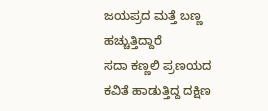ಜಯಪ್ರದ ಮತ್ತೆ ಬಣ್ಣ ಹಚ್ಚುತ್ತಿದ್ದಾರೆ
ಸದಾ ಕಣ್ಣಲಿ ಪ್ರಣಯದ ಕವಿತೆ ಹಾಡುತ್ತಿದ್ದ ದಕ್ಷಿಣ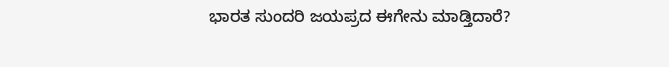ಭಾರತ ಸುಂದರಿ ಜಯಪ್ರದ ಈಗೇನು ಮಾಡ್ತಿದಾರೆ?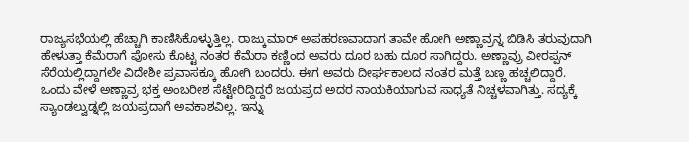ರಾಜ್ಯಸಭೆಯಲ್ಲಿ ಹೆಚ್ಚಾಗಿ ಕಾಣಿಸಿಕೊಳ್ಳುತ್ತಿಲ್ಲ. ರಾಜ್ಕುಮಾರ್ ಅಪಹರಣವಾದಾಗ ತಾವೇ ಹೋಗಿ ಅಣ್ಣಾವ್ರನ್ನ ಬಿಡಿಸಿ ತರುವುದಾಗಿ ಹೇಳುತ್ತಾ ಕೆಮೆರಾಗೆ ಪೋಸು ಕೊಟ್ಟ ನಂತರ ಕೆಮೆರಾ ಕಣ್ಣಿಂದ ಅವರು ದೂರ ಬಹು ದೂರ ಸಾಗಿದ್ದರು. ಅಣ್ಣಾವ್ರು ವೀರಪ್ಪನ್ ಸೆರೆಯಲ್ಲಿದ್ದಾಗಲೇ ವಿದೇಶೀ ಪ್ರವಾಸಕ್ಕೂ ಹೋಗಿ ಬಂದರು. ಈಗ ಅವರು ದೀರ್ಘಕಾಲದ ನಂತರ ಮತ್ತೆ ಬಣ್ಣ ಹಚ್ಚಲಿದ್ದಾರೆ.
ಒಂದು ವೇಳೆ ಅಣ್ಣಾವ್ರ ಭಕ್ತ ಅಂಬರೀಶ ಸೆಟ್ಟೇರಿದ್ದಿದ್ದರೆ ಜಯಪ್ರದ ಅದರ ನಾಯಕಿಯಾಗುವ ಸಾಧ್ಯತೆ ನಿಚ್ಚಳವಾಗಿತ್ತು. ಸದ್ಯಕ್ಕೆ ಸ್ಯಾಂಡಲ್ವುಡ್ನಲ್ಲಿ ಜಯಪ್ರದಾಗೆ ಅವಕಾಶವಿಲ್ಲ. ಇನ್ನು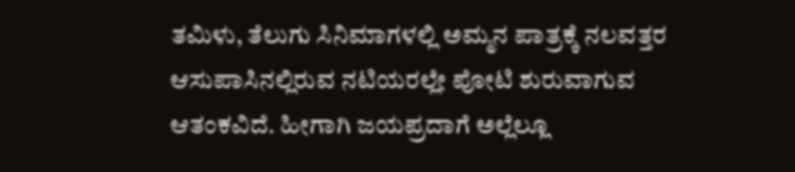ತಮಿಳು, ತೆಲುಗು ಸಿನಿಮಾಗಳಲ್ಲಿ ಅಮ್ಮನ ಪಾತ್ರಕ್ಕೆ ನಲವತ್ತರ ಆಸುಪಾಸಿನಲ್ಲಿರುವ ನಟಿಯರಲ್ಲೇ ಪೋಟಿ ಶುರುವಾಗುವ ಆತಂಕವಿದೆ. ಹೀಗಾಗಿ ಜಯಪ್ರದಾಗೆ ಅಲ್ಲೆಲ್ಲೂ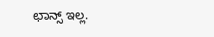ಛಾನ್ಸ್ ಇಲ್ಲ.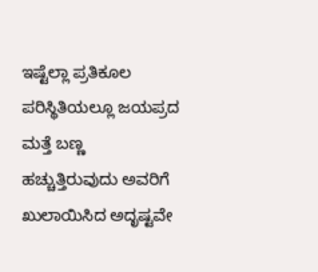ಇಷ್ಟೆಲ್ಲಾ ಪ್ರತಿಕೂಲ ಪರಿಸ್ಥಿತಿಯಲ್ಲೂ ಜಯಪ್ರದ ಮತ್ತೆ ಬಣ್ಣ ಹಚ್ಚುತ್ತಿರುವುದು ಅವರಿಗೆ ಖುಲಾಯಿಸಿದ ಅದೃಷ್ಟವೇ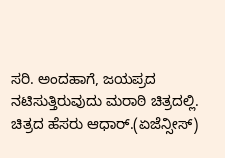ಸರಿ. ಅಂದಹಾಗೆ, ಜಯಪ್ರದ ನಟಿಸುತ್ತಿರುವುದು ಮರಾಠಿ ಚಿತ್ರದಲ್ಲಿ. ಚಿತ್ರದ ಹೆಸರು ಆಧಾರ್.(ಏಜೆನ್ಸೀಸ್)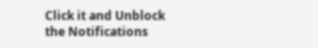Click it and Unblock the Notifications